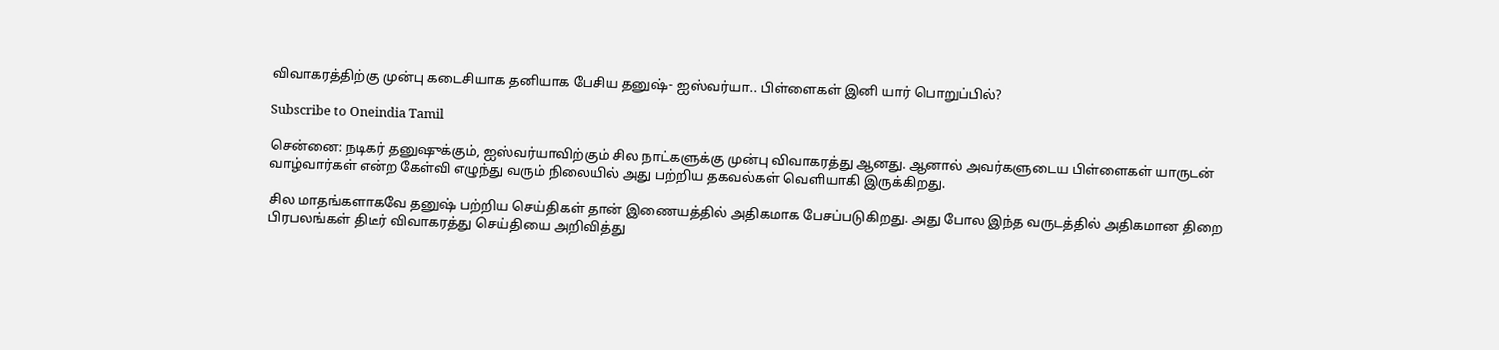விவாகரத்திற்கு முன்பு கடைசியாக தனியாக பேசிய தனுஷ்- ஐஸ்வர்யா.. பிள்ளைகள் இனி யார் பொறுப்பில்?

Subscribe to Oneindia Tamil

சென்னை: நடிகர் தனுஷுக்கும், ஐஸ்வர்யாவிற்கும் சில நாட்களுக்கு முன்பு விவாகரத்து ஆனது. ஆனால் அவர்களுடைய பிள்ளைகள் யாருடன் வாழ்வார்கள் என்ற கேள்வி எழுந்து வரும் நிலையில் அது பற்றிய தகவல்கள் வெளியாகி இருக்கிறது.

சில மாதங்களாகவே தனுஷ் பற்றிய செய்திகள் தான் இணையத்தில் அதிகமாக பேசப்படுகிறது. அது போல இந்த வருடத்தில் அதிகமான திறை பிரபலங்கள் திடீர் விவாகரத்து செய்தியை அறிவித்து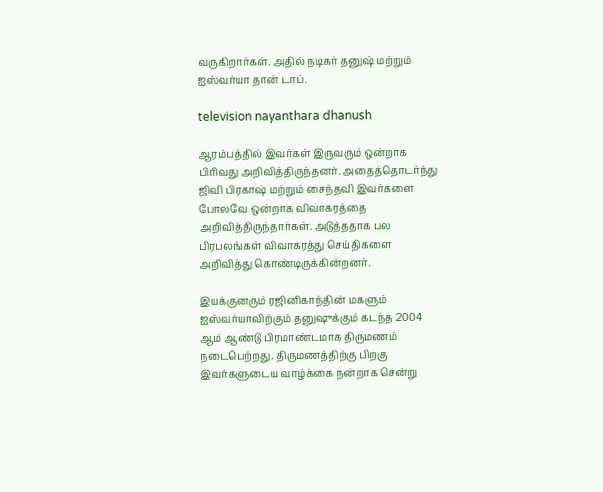வருகிறார்கள். அதில் நடிகர் தனுஷ் மற்றும் ஐஸ்வர்யா தான் டாப்.

television nayanthara dhanush

ஆரம்பத்தில் இவர்கள் இருவரும் ஒன்றாக பிரிவது அறிவித்திருந்தனர். அதைத்தொடர்ந்து ஜிவி பிரகாஷ் மற்றும் சைந்தவி இவர்களை போலவே ஒன்றாக விவாகரத்தை அறிவித்திருந்தார்கள். அடுத்ததாக பல பிரபலங்கள் விவாகரத்து செய்திகளை அறிவித்து கொண்டிருக்கின்றனர்.

இயக்குனரும் ரஜினிகாந்தின் மகளும் ஐஸ்வர்யாவிற்கும் தனுஷுக்கும் கடந்த 2004 ஆம் ஆண்டு பிரமாண்டமாக திருமணம் நடைபெற்றது. திருமணத்திற்கு பிறகு இவர்களுடைய வாழ்க்கை நன்றாக சென்று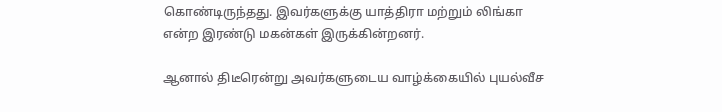கொண்டிருந்தது. இவர்களுக்கு யாத்திரா மற்றும் லிங்கா என்ற இரண்டு மகன்கள் இருக்கின்றனர்.

ஆனால் திடீரென்று அவர்களுடைய வாழ்க்கையில் புயல்வீச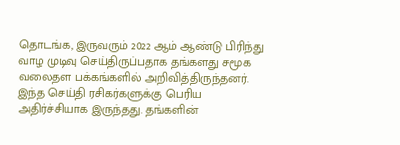தொடங்க, இருவரும் 2022 ஆம் ஆண்டு பிரிந்து வாழ முடிவு செய்திருப்பதாக தங்களது சமூக வலைதள பக்கங்களில் அறிவித்திருந்தனர். இந்த செய்தி ரசிகர்களுக்கு பெரிய அதிர்ச்சியாக இருந்தது. தங்களின்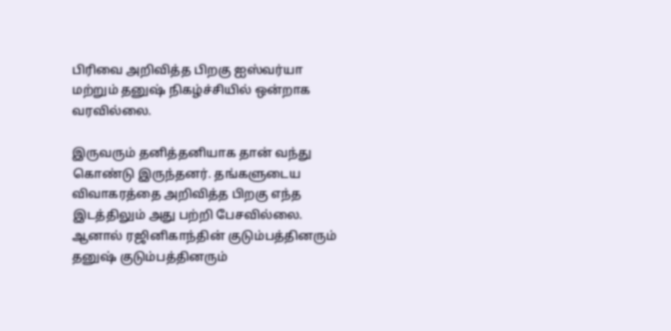பிரிவை அறிவித்த பிறகு ஐஸ்வர்யா மற்றும் தனுஷ் நிகழ்ச்சியில் ஒன்றாக வரவில்லை.

இருவரும் தனித்தனியாக தான் வந்து கொண்டு இருந்தனர். தங்களுடைய விவாகரத்தை அறிவித்த பிறகு எந்த இடத்திலும் அது பற்றி பேசவில்லை. ஆனால் ரஜினிகாந்தின் குடும்பத்தினரும் தனுஷ் குடும்பத்தினரும்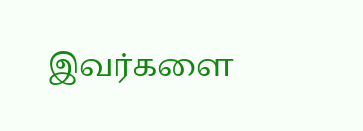இவர்களை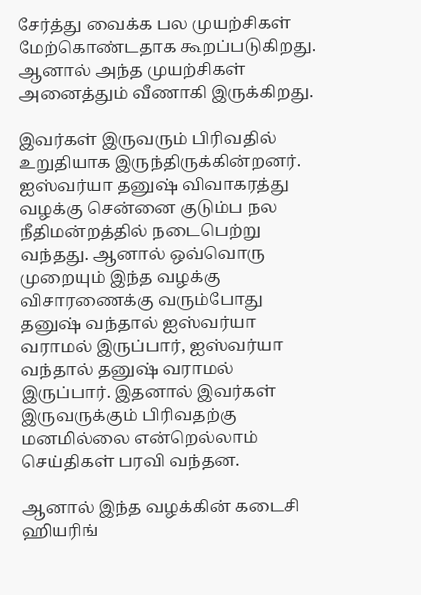சேர்த்து வைக்க பல முயற்சிகள் மேற்கொண்டதாக கூறப்படுகிறது. ஆனால் அந்த முயற்சிகள் அனைத்தும் வீணாகி இருக்கிறது.

இவர்கள் இருவரும் பிரிவதில் உறுதியாக இருந்திருக்கின்றனர். ஐஸ்வர்யா தனுஷ் விவாகரத்து வழக்கு சென்னை குடும்ப நல நீதிமன்றத்தில் நடைபெற்று வந்தது. ஆனால் ஒவ்வொரு முறையும் இந்த வழக்கு விசாரணைக்கு வரும்போது தனுஷ் வந்தால் ஐஸ்வர்யா வராமல் இருப்பார், ஐஸ்வர்யா வந்தால் தனுஷ் வராமல் இருப்பார். இதனால் இவர்கள் இருவருக்கும் பிரிவதற்கு மனமில்லை என்றெல்லாம் செய்திகள் பரவி வந்தன.

ஆனால் இந்த வழக்கின் கடைசி ஹியரிங்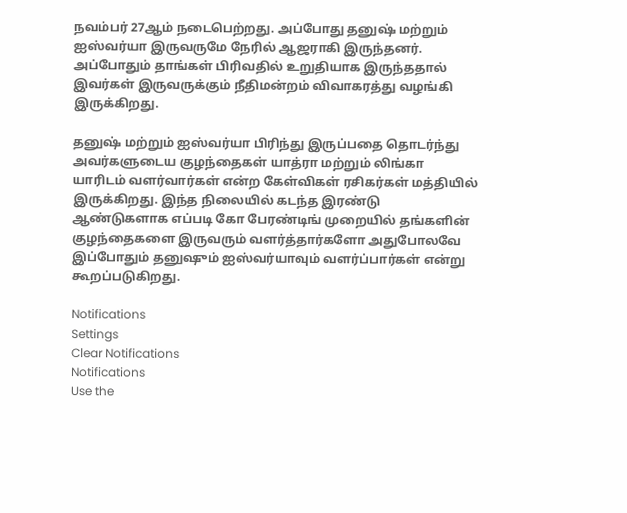நவம்பர் 27ஆம் நடைபெற்றது. அப்போது தனுஷ் மற்றும் ஐஸ்வர்யா இருவருமே நேரில் ஆஜராகி இருந்தனர். அப்போதும் தாங்கள் பிரிவதில் உறுதியாக இருந்ததால் இவர்கள் இருவருக்கும் நீதிமன்றம் விவாகரத்து வழங்கி இருக்கிறது.

தனுஷ் மற்றும் ஐஸ்வர்யா பிரிந்து இருப்பதை தொடர்ந்து அவர்களுடைய குழந்தைகள் யாத்ரா மற்றும் லிங்கா யாரிடம் வளர்வார்கள் என்ற கேள்விகள் ரசிகர்கள் மத்தியில் இருக்கிறது. இந்த நிலையில் கடந்த இரண்டு ஆண்டுகளாக எப்படி கோ பேரண்டிங் முறையில் தங்களின் குழந்தைகளை இருவரும் வளர்த்தார்களோ அதுபோலவே இப்போதும் தனுஷும் ஐஸ்வர்யாவும் வளர்ப்பார்கள் என்று கூறப்படுகிறது.

Notifications
Settings
Clear Notifications
Notifications
Use the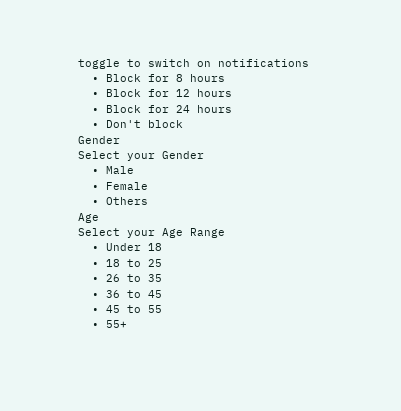toggle to switch on notifications
  • Block for 8 hours
  • Block for 12 hours
  • Block for 24 hours
  • Don't block
Gender
Select your Gender
  • Male
  • Female
  • Others
Age
Select your Age Range
  • Under 18
  • 18 to 25
  • 26 to 35
  • 36 to 45
  • 45 to 55
  • 55+